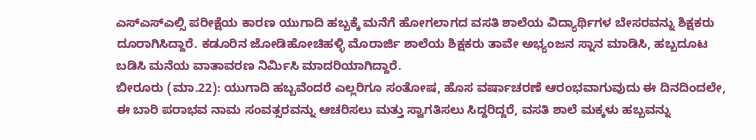ಎಸ್ಎಸ್ಎಲ್ಸಿ ಪರೀಕ್ಷೆಯ ಕಾರಣ ಯುಗಾದಿ ಹಬ್ಬಕ್ಕೆ ಮನೆಗೆ ಹೋಗಲಾಗದ ವಸತಿ ಶಾಲೆಯ ವಿದ್ಯಾರ್ಥಿಗಳ ಬೇಸರವನ್ನು ಶಿಕ್ಷಕರು ದೂರಾಗಿಸಿದ್ದಾರೆ. ಕಡೂರಿನ ಜೋಡಿಹೋಚಿಹಳ್ಳಿ ಮೊರಾರ್ಜಿ ಶಾಲೆಯ ಶಿಕ್ಷಕರು ತಾವೇ ಅಭ್ಯಂಜನ ಸ್ನಾನ ಮಾಡಿಸಿ, ಹಬ್ಬದೂಟ ಬಡಿಸಿ ಮನೆಯ ವಾತಾವರಣ ನಿರ್ಮಿಸಿ ಮಾದರಿಯಾಗಿದ್ದಾರೆ.
ಬೀರೂರು (ಮಾ.22): ಯುಗಾದಿ ಹಬ್ಬವೆಂದರೆ ಎಲ್ಲರಿಗೂ ಸಂತೋಷ, ಹೊಸ ವರ್ಷಾಚರಣೆ ಆರಂಭವಾಗುವುದು ಈ ದಿನದಿಂದಲೇ, ಈ ಬಾರಿ ಪರಾಭವ ನಾಮ ಸಂವತ್ಸರವನ್ನು ಆಚರಿಸಲು ಮತ್ತು ಸ್ವಾಗತಿಸಲು ಸಿದ್ದರಿದ್ದರೆ, ವಸತಿ ಶಾಲೆ ಮಕ್ಕಳು ಹಬ್ಬವನ್ನು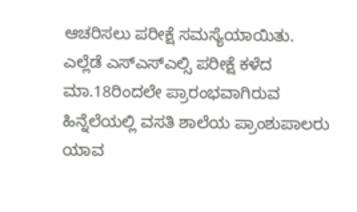ಆಚರಿಸಲು ಪರೀಕ್ಷೆ ಸಮಸ್ಯೆಯಾಯಿತು.
ಎಲ್ಲೆಡೆ ಎಸ್ಎಸ್ಎಲ್ಸಿ ಪರೀಕ್ಷೆ ಕಳೆದ ಮಾ.18ರಿಂದಲೇ ಪ್ರಾರಂಭವಾಗಿರುವ ಹಿನ್ನೆಲೆಯಲ್ಲಿ ವಸತಿ ಶಾಲೆಯ ಪ್ರಾಂಶುಪಾಲರು ಯಾವ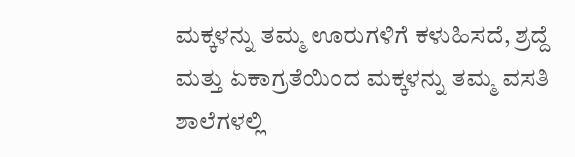ಮಕ್ಕಳನ್ನು ತಮ್ಮ ಊರುಗಳಿಗೆ ಕಳುಹಿಸದೆ, ಶ್ರದ್ದೆ ಮತ್ತು ಏಕಾಗ್ರತೆಯಿಂದ ಮಕ್ಕಳನ್ನು ತಮ್ಮ ವಸತಿ ಶಾಲೆಗಳಲ್ಲಿ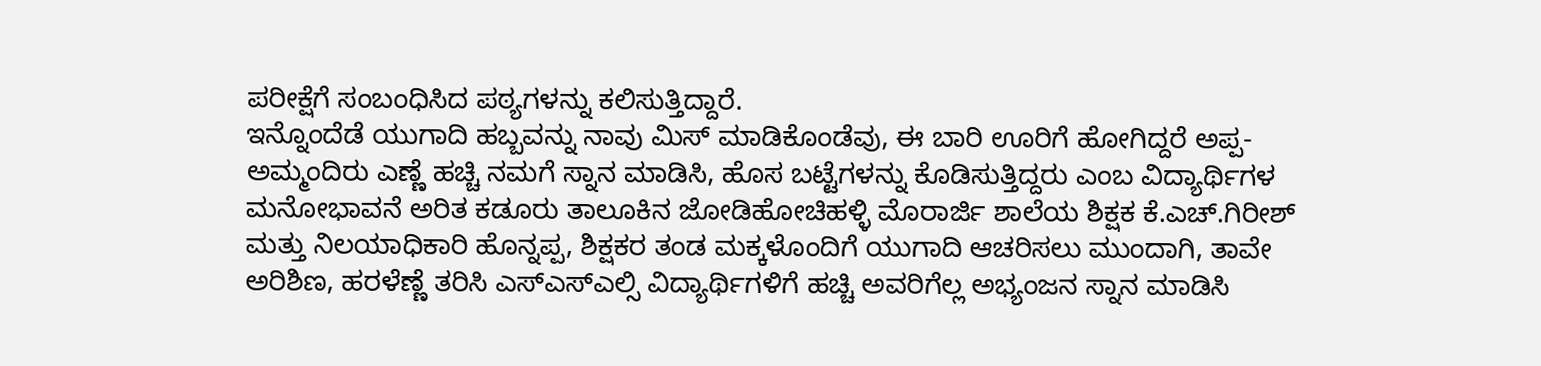ಪರೀಕ್ಷೆಗೆ ಸಂಬಂಧಿಸಿದ ಪಠ್ಯಗಳನ್ನು ಕಲಿಸುತ್ತಿದ್ದಾರೆ.
ಇನ್ನೊಂದೆಡೆ ಯುಗಾದಿ ಹಬ್ಬವನ್ನು ನಾವು ಮಿಸ್ ಮಾಡಿಕೊಂಡೆವು, ಈ ಬಾರಿ ಊರಿಗೆ ಹೋಗಿದ್ದರೆ ಅಪ್ಪ-ಅಮ್ಮಂದಿರು ಎಣ್ಣೆ ಹಚ್ಚಿ ನಮಗೆ ಸ್ನಾನ ಮಾಡಿಸಿ, ಹೊಸ ಬಟ್ಟೆಗಳನ್ನು ಕೊಡಿಸುತ್ತಿದ್ದರು ಎಂಬ ವಿದ್ಯಾರ್ಥಿಗಳ ಮನೋಭಾವನೆ ಅರಿತ ಕಡೂರು ತಾಲೂಕಿನ ಜೋಡಿಹೋಚಿಹಳ್ಳಿ ಮೊರಾರ್ಜಿ ಶಾಲೆಯ ಶಿಕ್ಷಕ ಕೆ.ಎಚ್.ಗಿರೀಶ್ ಮತ್ತು ನಿಲಯಾಧಿಕಾರಿ ಹೊನ್ನಪ್ಪ, ಶಿಕ್ಷಕರ ತಂಡ ಮಕ್ಕಳೊಂದಿಗೆ ಯುಗಾದಿ ಆಚರಿಸಲು ಮುಂದಾಗಿ, ತಾವೇ ಅರಿಶಿಣ, ಹರಳೆಣ್ಣೆ ತರಿಸಿ ಎಸ್ಎಸ್ಎಲ್ಸಿ ವಿದ್ಯಾರ್ಥಿಗಳಿಗೆ ಹಚ್ಚಿ ಅವರಿಗೆಲ್ಲ ಅಭ್ಯಂಜನ ಸ್ನಾನ ಮಾಡಿಸಿ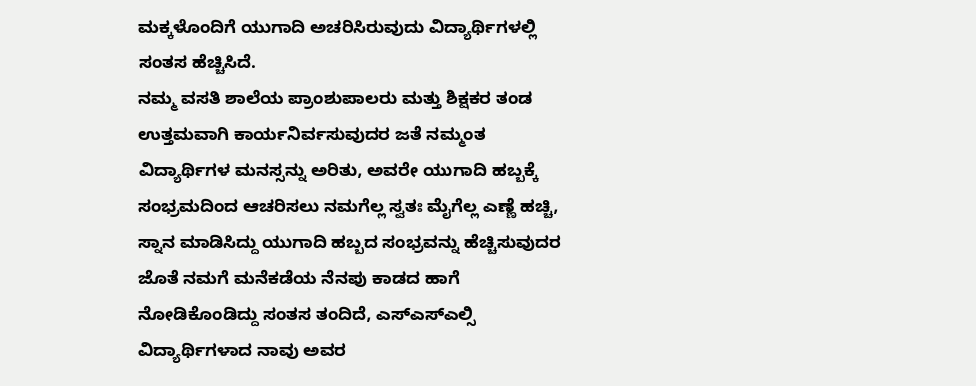ಮಕ್ಕಳೊಂದಿಗೆ ಯುಗಾದಿ ಅಚರಿಸಿರುವುದು ವಿದ್ಯಾರ್ಥಿಗಳಲ್ಲಿ ಸಂತಸ ಹೆಚ್ಚಿಸಿದೆ.
ನಮ್ಮ ವಸತಿ ಶಾಲೆಯ ಪ್ರಾಂಶುಪಾಲರು ಮತ್ತು ಶಿಕ್ಷಕರ ತಂಡ ಉತ್ತಮವಾಗಿ ಕಾರ್ಯನಿರ್ವಸುವುದರ ಜತೆ ನಮ್ಮಂತ ವಿದ್ಯಾರ್ಥಿಗಳ ಮನಸ್ಸನ್ನು ಅರಿತು, ಅವರೇ ಯುಗಾದಿ ಹಬ್ಬಕ್ಕೆ ಸಂಭ್ರಮದಿಂದ ಆಚರಿಸಲು ನಮಗೆಲ್ಲ ಸ್ವತಃ ಮೈಗೆಲ್ಲ ಎಣ್ಣೆ ಹಚ್ಚಿ, ಸ್ನಾನ ಮಾಡಿಸಿದ್ದು ಯುಗಾದಿ ಹಬ್ಬದ ಸಂಭ್ರವನ್ನು ಹೆಚ್ಚಿಸುವುದರ ಜೊತೆ ನಮಗೆ ಮನೆಕಡೆಯ ನೆನಪು ಕಾಡದ ಹಾಗೆ ನೋಡಿಕೊಂಡಿದ್ದು ಸಂತಸ ತಂದಿದೆ, ಎಸ್ಎಸ್ಎಲ್ಸಿ ವಿದ್ಯಾರ್ಥಿಗಳಾದ ನಾವು ಅವರ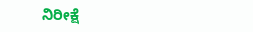ನಿರೀಕ್ಷೆ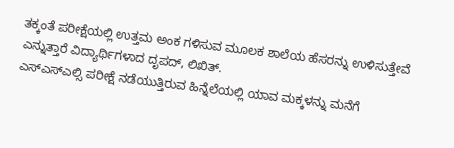ತಕ್ಕಂತೆ ಪರೀಕ್ಷೆಯಲ್ಲಿ ಉತ್ತಮ ಅಂಕ ಗಳಿಸುವ ಮೂಲಕ ಶಾಲೆಯ ಹೆಸರನ್ನು ಉಳಿಸುತ್ತೇವೆ ಎನ್ನುತ್ತಾರೆ ವಿದ್ಯಾರ್ಥಿಗಳಾದ ದೃಪದ್, ಲಿಖಿತ್.
ಎಸ್ಎಸ್ಎಲ್ಸಿ ಪರೀಕ್ಷೆ ನಡೆಯುತ್ತಿರುವ ಹಿನ್ನೆಲೆಯಲ್ಲಿ ಯಾವ ಮಕ್ಕಳನ್ನು ಮನೆಗೆ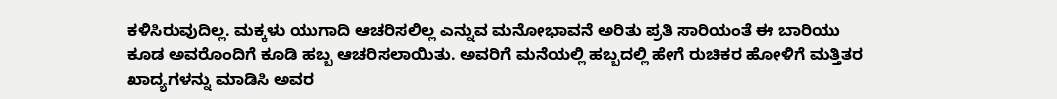ಕಳಿಸಿರುವುದಿಲ್ಲ. ಮಕ್ಕಳು ಯುಗಾದಿ ಆಚರಿಸಲಿಲ್ಲ ಎನ್ನುವ ಮನೋಭಾವನೆ ಅರಿತು ಪ್ರತಿ ಸಾರಿಯಂತೆ ಈ ಬಾರಿಯು ಕೂಡ ಅವರೊಂದಿಗೆ ಕೂಡಿ ಹಬ್ಬ ಆಚರಿಸಲಾಯಿತು. ಅವರಿಗೆ ಮನೆಯಲ್ಲಿ ಹಬ್ಬದಲ್ಲಿ ಹೇಗೆ ರುಚಿಕರ ಹೋಳಿಗೆ ಮತ್ತಿತರ ಖಾದ್ಯಗಳನ್ನು ಮಾಡಿಸಿ ಅವರ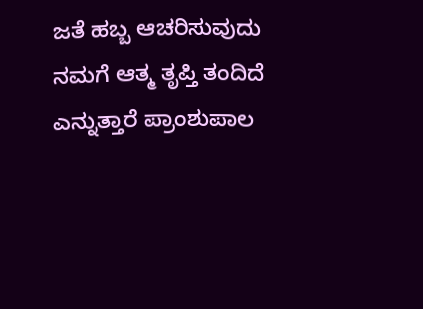ಜತೆ ಹಬ್ಬ ಆಚರಿಸುವುದು ನಮಗೆ ಆತ್ಮ ತೃಪ್ತಿ ತಂದಿದೆ ಎನ್ನುತ್ತಾರೆ ಪ್ರಾಂಶುಪಾಲ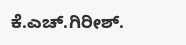ಕೆ.ಎಚ್.ಗಿರೀಶ್.